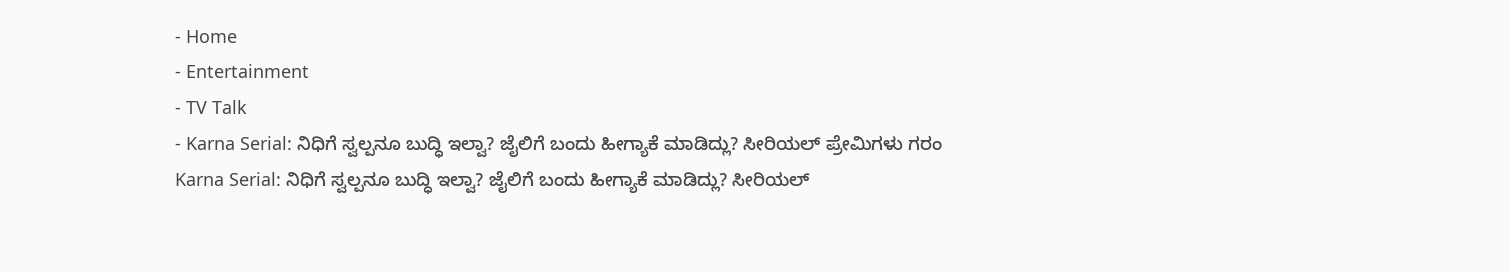- Home
- Entertainment
- TV Talk
- Karna Serial: ನಿಧಿಗೆ ಸ್ವಲ್ಪನೂ ಬುದ್ಧಿ ಇಲ್ವಾ? ಜೈಲಿಗೆ ಬಂದು ಹೀಗ್ಯಾಕೆ ಮಾಡಿದ್ಲು? ಸೀರಿಯಲ್ ಪ್ರೇಮಿಗಳು ಗರಂ
Karna Serial: ನಿಧಿಗೆ ಸ್ವಲ್ಪನೂ ಬುದ್ಧಿ ಇಲ್ವಾ? ಜೈಲಿಗೆ ಬಂದು ಹೀಗ್ಯಾಕೆ ಮಾಡಿದ್ಲು? ಸೀರಿಯಲ್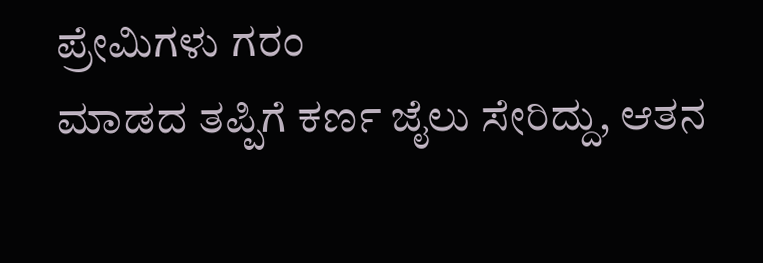ಪ್ರೇಮಿಗಳು ಗರಂ
ಮಾಡದ ತಪ್ಪಿಗೆ ಕರ್ಣ ಜೈಲು ಸೇರಿದ್ದು, ಆತನ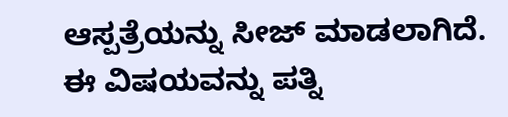ಆಸ್ಪತ್ರೆಯನ್ನು ಸೀಜ್ ಮಾಡಲಾಗಿದೆ. ಈ ವಿಷಯವನ್ನು ಪತ್ನಿ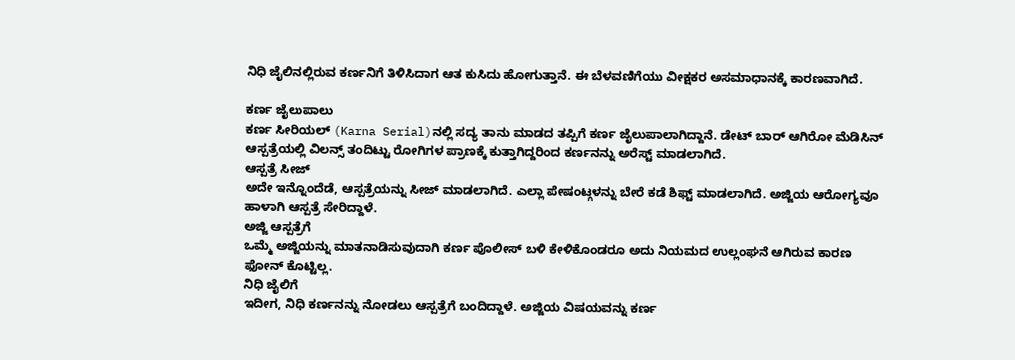ನಿಧಿ ಜೈಲಿನಲ್ಲಿರುವ ಕರ್ಣನಿಗೆ ತಿಳಿಸಿದಾಗ ಆತ ಕುಸಿದು ಹೋಗುತ್ತಾನೆ. ಈ ಬೆಳವಣಿಗೆಯು ವೀಕ್ಷಕರ ಅಸಮಾಧಾನಕ್ಕೆ ಕಾರಣವಾಗಿದೆ.

ಕರ್ಣ ಜೈಲುಪಾಲು
ಕರ್ಣ ಸೀರಿಯಲ್ (Karna Serial)ನಲ್ಲಿ ಸದ್ಯ ತಾನು ಮಾಡದ ತಪ್ಪಿಗೆ ಕರ್ಣ ಜೈಲುಪಾಲಾಗಿದ್ದಾನೆ. ಡೇಟ್ ಬಾರ್ ಆಗಿರೋ ಮೆಡಿಸಿನ್ ಆಸ್ಪತ್ರೆಯಲ್ಲಿ ವಿಲನ್ಸ್ ತಂದಿಟ್ಟು ರೋಗಿಗಳ ಪ್ರಾಣಕ್ಕೆ ಕುತ್ತಾಗಿದ್ದರಿಂದ ಕರ್ಣನನ್ನು ಅರೆಸ್ಟ್ ಮಾಡಲಾಗಿದೆ.
ಆಸ್ಪತ್ರೆ ಸೀಜ್
ಅದೇ ಇನ್ನೊಂದೆಡೆ, ಆಸ್ಪತ್ರೆಯನ್ನು ಸೀಜ್ ಮಾಡಲಾಗಿದೆ. ಎಲ್ಲಾ ಪೇಷಂಟ್ಗಳನ್ನು ಬೇರೆ ಕಡೆ ಶಿಫ್ಟ್ ಮಾಡಲಾಗಿದೆ. ಅಜ್ಜಿಯ ಆರೋಗ್ಯವೂ ಹಾಳಾಗಿ ಆಸ್ಪತ್ರೆ ಸೇರಿದ್ದಾಳೆ.
ಅಜ್ಜಿ ಆಸ್ಪತ್ರೆಗೆ
ಒಮ್ಮೆ ಅಜ್ಜಿಯನ್ನು ಮಾತನಾಡಿಸುವುದಾಗಿ ಕರ್ಣ ಪೊಲೀಸ್ ಬಳಿ ಕೇಳಿಕೊಂಡರೂ ಅದು ನಿಯಮದ ಉಲ್ಲಂಘನೆ ಆಗಿರುವ ಕಾರಣ ಫೋನ್ ಕೊಟ್ಟಿಲ್ಲ.
ನಿಧಿ ಜೈಲಿಗೆ
ಇದೀಗ, ನಿಧಿ ಕರ್ಣನನ್ನು ನೋಡಲು ಆಸ್ಪತ್ರೆಗೆ ಬಂದಿದ್ದಾಳೆ. ಅಜ್ಜಿಯ ವಿಷಯವನ್ನು ಕರ್ಣ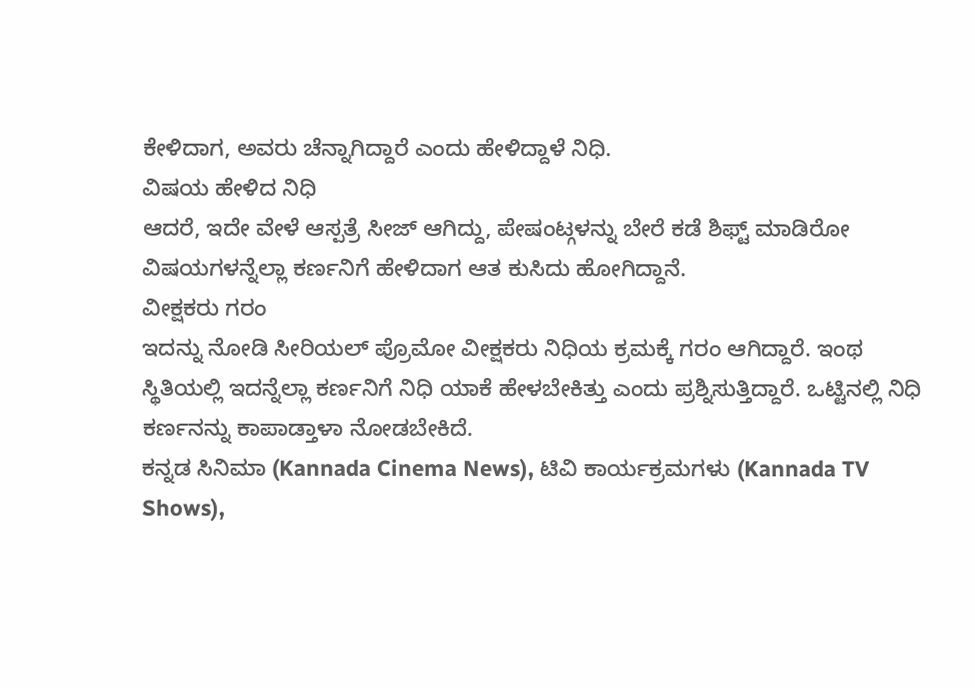ಕೇಳಿದಾಗ, ಅವರು ಚೆನ್ನಾಗಿದ್ದಾರೆ ಎಂದು ಹೇಳಿದ್ದಾಳೆ ನಿಧಿ.
ವಿಷಯ ಹೇಳಿದ ನಿಧಿ
ಆದರೆ, ಇದೇ ವೇಳೆ ಆಸ್ಪತ್ರೆ ಸೀಜ್ ಆಗಿದ್ದು, ಪೇಷಂಟ್ಗಳನ್ನು ಬೇರೆ ಕಡೆ ಶಿಫ್ಟ್ ಮಾಡಿರೋ ವಿಷಯಗಳನ್ನೆಲ್ಲಾ ಕರ್ಣನಿಗೆ ಹೇಳಿದಾಗ ಆತ ಕುಸಿದು ಹೋಗಿದ್ದಾನೆ.
ವೀಕ್ಷಕರು ಗರಂ
ಇದನ್ನು ನೋಡಿ ಸೀರಿಯಲ್ ಪ್ರೊಮೋ ವೀಕ್ಷಕರು ನಿಧಿಯ ಕ್ರಮಕ್ಕೆ ಗರಂ ಆಗಿದ್ದಾರೆ. ಇಂಥ ಸ್ಥಿತಿಯಲ್ಲಿ ಇದನ್ನೆಲ್ಲಾ ಕರ್ಣನಿಗೆ ನಿಧಿ ಯಾಕೆ ಹೇಳಬೇಕಿತ್ತು ಎಂದು ಪ್ರಶ್ನಿಸುತ್ತಿದ್ದಾರೆ. ಒಟ್ಟಿನಲ್ಲಿ ನಿಧಿ ಕರ್ಣನನ್ನು ಕಾಪಾಡ್ತಾಳಾ ನೋಡಬೇಕಿದೆ.
ಕನ್ನಡ ಸಿನಿಮಾ (Kannada Cinema News), ಟಿವಿ ಕಾರ್ಯಕ್ರಮಗಳು (Kannada TV Shows),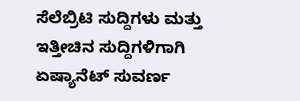ಸೆಲೆಬ್ರಿಟಿ ಸುದ್ದಿಗಳು ಮತ್ತು ಇತ್ತೀಚಿನ ಸುದ್ದಿಗಳಿಗಾಗಿ ಏಷ್ಯಾನೆಟ್ ಸುವರ್ಣ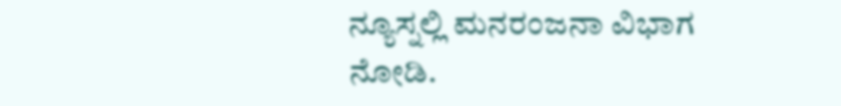ನ್ಯೂಸ್ನಲ್ಲಿ ಮನರಂಜನಾ ವಿಭಾಗ ನೋಡಿ.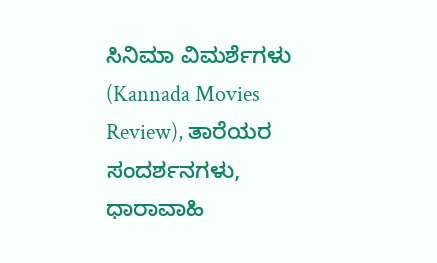ಸಿನಿಮಾ ವಿಮರ್ಶೆಗಳು (Kannada Movies Review), ತಾರೆಯರ ಸಂದರ್ಶನಗಳು, ಧಾರಾವಾಹಿ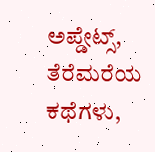ಅಪ್ಡೇಟ್ಸ್, ತೆರೆಮರೆಯ ಕಥೆಗಳು,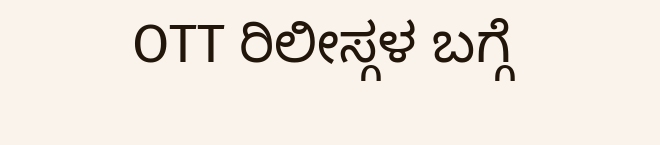OTT ರಿಲೀಸ್ಗಳ ಬಗ್ಗೆ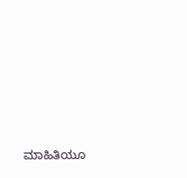ಮಾಹಿತಿಯೂ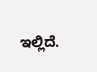ಇಲ್ಲಿದೆ.